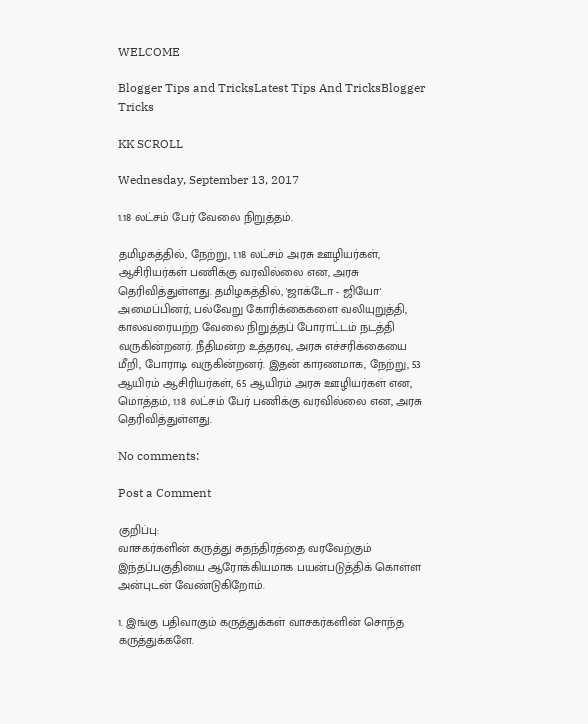WELCOME

Blogger Tips and TricksLatest Tips And TricksBlogger Tricks

KK SCROLL

Wednesday, September 13, 2017

1.18 லட்சம் பேர் வேலை நிறுத்தம்.

தமிழகத்தில், நேற்று, 1.18 லட்சம் அரசு ஊழியர்கள், ஆசிரியர்கள் பணிக்கு வரவில்லை என, அரசு தெரிவித்துள்ளது. தமிழகத்தில், 'ஜாக்டோ - ஜியோ' அமைப்பினர், பல்வேறு கோரிக்கைகளை வலியுறுத்தி, காலவரையற்ற வேலை நிறுத்தப் போராட்டம் நடத்தி வருகின்றனர். நீதிமன்ற உத்தரவு, அரசு எச்சரிக்கையை மீறி, போராடி வருகின்றனர். இதன் காரணமாக, நேற்று, 53 ஆயிரம் ஆசிரியர்கள், 65 ஆயிரம் அரசு ஊழியர்கள் என, மொத்தம், 1.18 லட்சம் பேர் பணிக்கு வரவில்லை என, அரசு தெரிவித்துள்ளது.

No comments:

Post a Comment

குறிப்பு:
வாசகர்களின் கருத்து சுதந்திரத்தை வரவேற்கும் இந்தப்பகுதியை ஆரோக்கியமாக பயன்படுத்திக் கொள்ள அன்புடன் வேண்டுகிறோம்.

1. இங்கு பதிவாகும் கருத்துக்கள் வாசகர்களின் சொந்த கருத்துக்களே.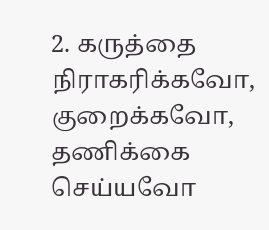2. கருத்தை நிராகரிக்கவோ, குறைக்கவோ, தணிக்கை செய்யவோ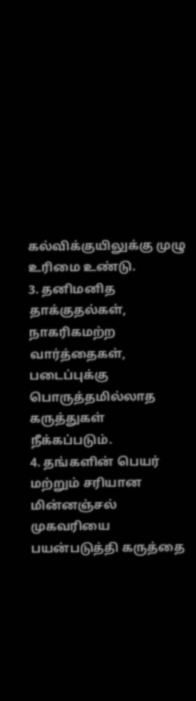கல்விக்குயிலுக்கு முழு உரிமை உண்டு.
3. தனிமனித தாக்குதல்கள், நாகரிகமற்ற வார்த்தைகள், படைப்புக்கு பொருத்தமில்லாத கருத்துகள் நீக்கப்படும்.
4. தங்களின் பெயர் மற்றும் சரியான மின்னஞ்சல் முகவரியை பயன்படுத்தி கருத்தை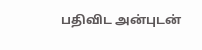பதிவிட அன்புடன்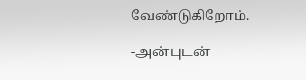வேண்டுகிறோம்.

-அன்புடன்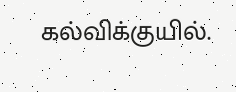கல்விக்குயில்.